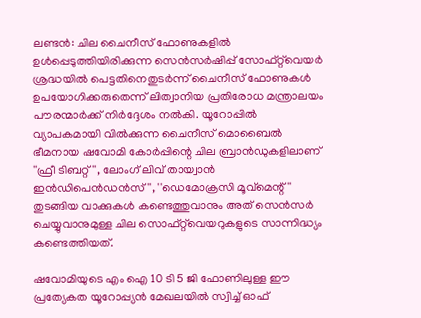ലണ്ടൻ: ചില ചൈനീസ് ഫോണുകളിൽ ഉൾപ്പെടുത്തിയിരിക്കുന്ന സെൻസർഷിപ്പ് സോഫ്റ്റ്‌വെയർ ശ്രദ്ധയിൽ പെട്ടതിനെതുടർന്ന് ചൈനീസ് ഫോണുകൾ ഉപയോഗിക്കരുതെന്ന് ലിത്വാനിയ പ്രതിരോധ മന്ത്രാലയം പൗരന്മാർക്ക് നിർദ്ദേശം നൽകി. യൂറോപ്പിൽ വ്യാപകമായി വിൽക്കുന്ന ചൈനീസ് മൊബൈൽ ഭീമനായ ഷവോമി കോർപ്പിന്റെ ചില ബ്രാൻഡുകളിലാണ് ''ഫ്രീ ടിബറ്റ് '', ലോംഗ് ലിവ് തായ്വാൻ ഇൻഡിപെൻഡൻസ് '', ''ഡെമോക്രസി മൂവ്മെന്റ് '' തുടങ്ങിയ വാക്കുകൾ കണ്ടെത്തുവാനും അത് സെൻസർ ചെയ്യുവാനുമുള്ള ചില സൊഫ്റ്റ്‌വെയറുകളുടെ സാന്നിദ്ധ്യം കണ്ടെത്തിയത്.

ഷവോമിയുടെ എം ഐ 10 ടി 5 ജി ഫോണിലുള്ള ഈ പ്രത്യേകത യൂറോപ്പ്യൻ മേഖലയിൽ സ്വിച്ച് ഓഫ്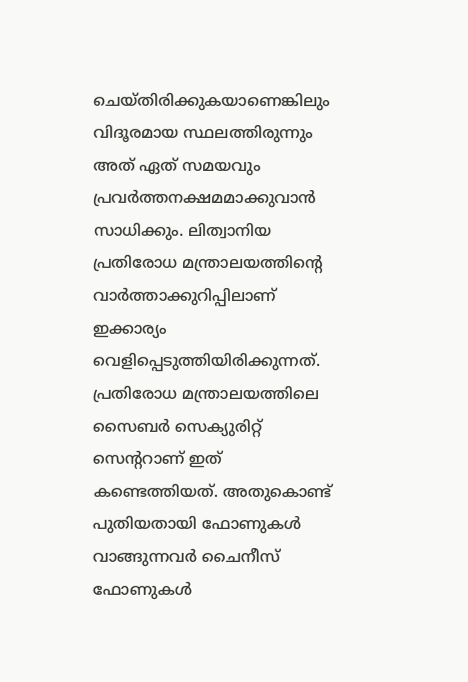ചെയ്തിരിക്കുകയാണെങ്കിലും വിദൂരമായ സ്ഥലത്തിരുന്നും അത് ഏത് സമയവും പ്രവർത്തനക്ഷമമാക്കുവാൻ സാധിക്കും. ലിത്വാനിയ പ്രതിരോധ മന്ത്രാലയത്തിന്റെ വാർത്താക്കുറിപ്പിലാണ് ഇക്കാര്യം വെളിപ്പെടുത്തിയിരിക്കുന്നത്. പ്രതിരോധ മന്ത്രാലയത്തിലെ സൈബർ സെക്യുരിറ്റ് സെന്ററാണ് ഇത് കണ്ടെത്തിയത്. അതുകൊണ്ട് പുതിയതായി ഫോണുകൾ വാങ്ങുന്നവർ ചൈനീസ് ഫോണുകൾ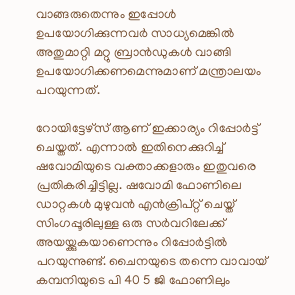വാങ്ങരുതെന്നും ഇപ്പോൾ ഉപയോഗിക്കുന്നവർ സാധ്യമെങ്കിൽ അതുമാറ്റി മറ്റു ബ്രാൻഡുകൾ വാങ്ങി ഉപയോഗിക്കണമെന്നുമാണ് മന്ത്രാലയം പറയുന്നത്.

റോയിട്ടേഴ്സ് ആണ് ഇക്കാര്യം റിപ്പോർട്ട് ചെയ്തത്. എന്നാൽ ഇതിനെക്കുറിച്ച് ഷവോമിയുടെ വക്താക്കളാരും ഇതുവരെ പ്രതികരിച്ചിട്ടില്ല. ഷവോമി ഫോണിലെ ഡാറ്റകൾ മുഴുവൻ എൻക്രിപ്റ്റ് ചെയ്ത് സിംഗപ്പൂരിലുള്ള ഒരു സർവറിലേക്ക് അയയ്ക്കുകയാണെന്നും റിപ്പോർട്ടിൽ പറയുന്നുണ്ട്. ചൈനയുടെ തന്നെ വാവായ് കമ്പനിയുടെ പി 40 5 ജി ഫോണിലും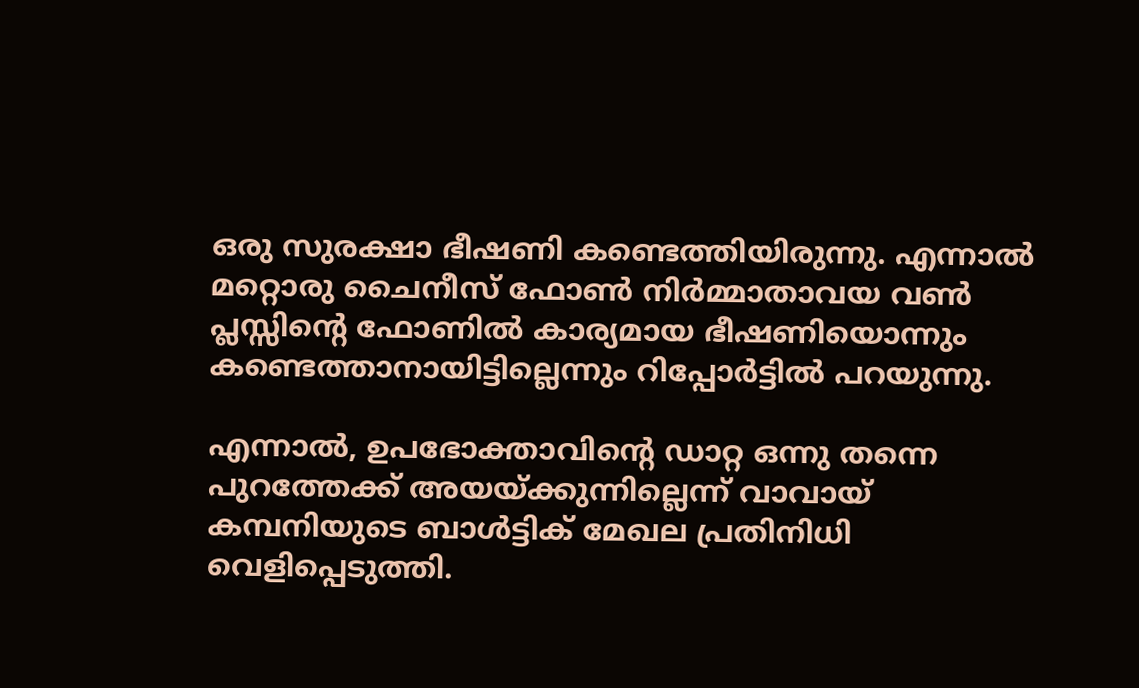ഒരു സുരക്ഷാ ഭീഷണി കണ്ടെത്തിയിരുന്നു. എന്നാൽ മറ്റൊരു ചൈനീസ് ഫോൺ നിർമ്മാതാവയ വൺ പ്ലസ്സിന്റെ ഫോണിൽ കാര്യമായ ഭീഷണിയൊന്നും കണ്ടെത്താനായിട്ടില്ലെന്നും റിപ്പോർട്ടിൽ പറയുന്നു.

എന്നാൽ, ഉപഭോക്താവിന്റെ ഡാറ്റ ഒന്നു തന്നെ പുറത്തേക്ക് അയയ്ക്കുന്നില്ലെന്ന് വാവായ് കമ്പനിയുടെ ബാൾട്ടിക് മേഖല പ്രതിനിധി വെളിപ്പെടുത്തി.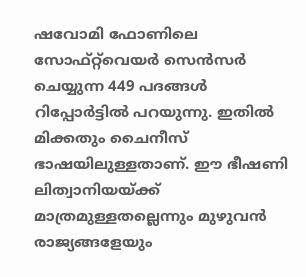ഷവോമി ഫോണിലെ സോഫ്റ്റ്‌വെയർ സെൻസർ ചെയ്യുന്ന 449 പദങ്ങൾ റിപ്പോർട്ടിൽ പറയുന്നു. ഇതിൽ മിക്കതും ചൈനീസ് ഭാഷയിലുള്ളതാണ്. ഈ ഭീഷണി ലിത്വാനിയയ്ക്ക് മാത്രമുള്ളതല്ലെന്നും മുഴുവൻ രാജ്യങ്ങളേയും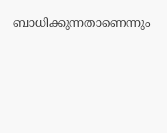ബാധിക്കുന്നതാണെന്നും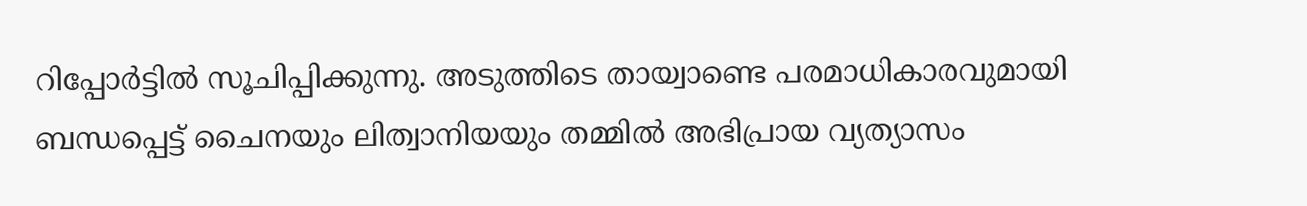റിപ്പോർട്ടിൽ സൂചിപ്പിക്കുന്നു. അടുത്തിടെ തായ്വാണ്ടെ പരമാധികാരവുമായി ബന്ധപ്പെട്ട് ചൈനയും ലിത്വാനിയയും തമ്മിൽ അഭിപ്രായ വ്യത്യാസം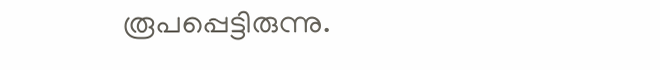രൂപപ്പെട്ടിരുന്നു.